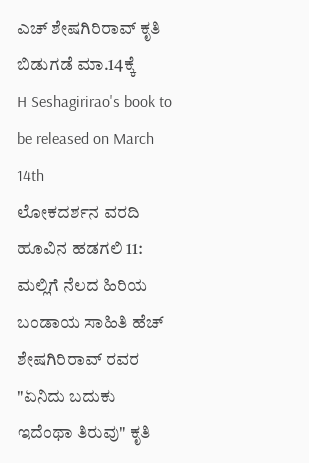ಎಚ್ ಶೇಷಗಿರಿರಾವ್ ಕೃತಿ ಬಿಡುಗಡೆ ಮಾ.14ಕ್ಕೆ
H Seshagirirao's book to be released on March 14th
ಲೋಕದರ್ಶನ ವರದಿ
ಹೂವಿನ ಹಡಗಲಿ 11: ಮಲ್ಲಿಗೆ ನೆಲದ ಹಿರಿಯ ಬಂಡಾಯ ಸಾಹಿತಿ ಹೆಚ್ ಶೇಷಗಿರಿರಾವ್ ರವರ "ಏನಿದು ಬದುಕು ಇದೆಂಥಾ ತಿರುವು" ಕೃತಿ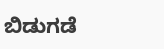ಬಿಡುಗಡೆ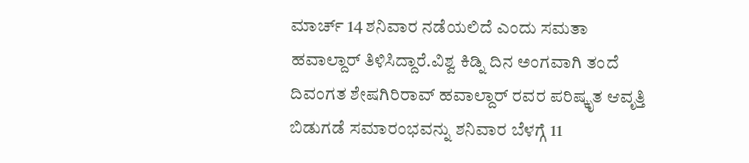ಮಾರ್ಚ್ 14 ಶನಿವಾರ ನಡೆಯಲಿದೆ ಎಂದು ಸಮತಾ ಹವಾಲ್ದಾರ್ ತಿಳಿಸಿದ್ದಾರೆ.ವಿಶ್ವ ಕಿಡ್ನಿ ದಿನ ಅಂಗವಾಗಿ ತಂದೆ ದಿವಂಗತ ಶೇಷಗಿರಿರಾವ್ ಹವಾಲ್ದಾರ್ ರವರ ಪರಿಷ್ಕೃತ ಆವೃತ್ತಿ ಬಿಡುಗಡೆ ಸಮಾರಂಭವನ್ನು ಶನಿವಾರ ಬೆಳಗ್ಗೆ 11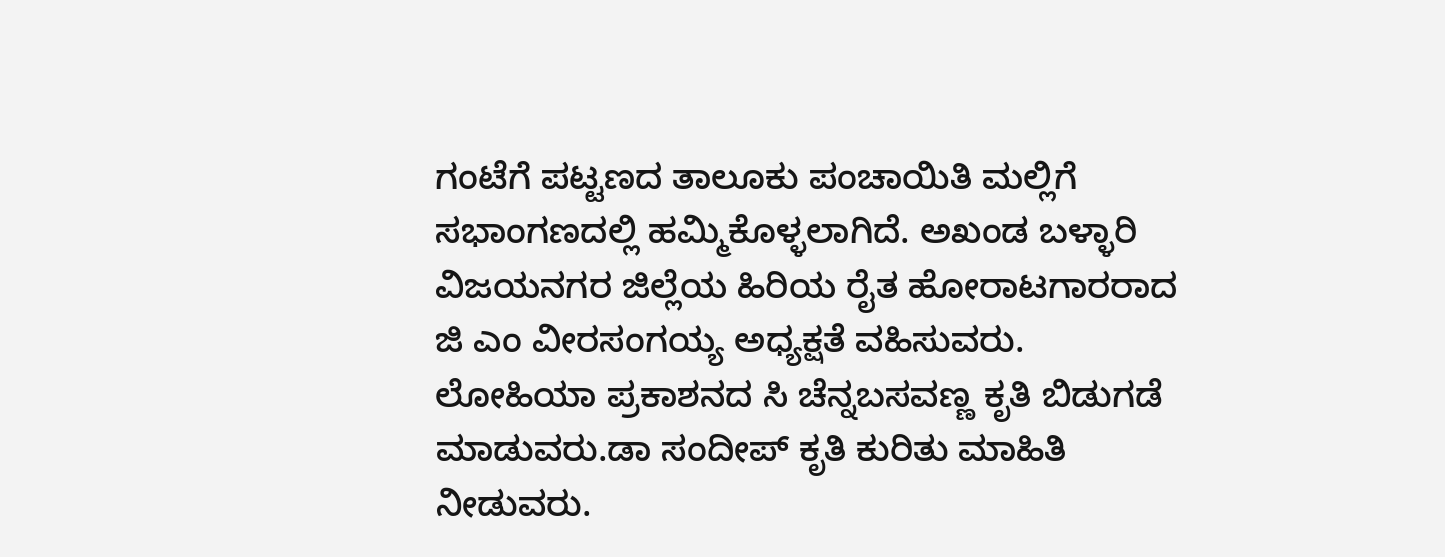ಗಂಟೆಗೆ ಪಟ್ಟಣದ ತಾಲೂಕು ಪಂಚಾಯಿತಿ ಮಲ್ಲಿಗೆ ಸಭಾಂಗಣದಲ್ಲಿ ಹಮ್ಮಿಕೊಳ್ಳಲಾಗಿದೆ. ಅಖಂಡ ಬಳ್ಳಾರಿ ವಿಜಯನಗರ ಜಿಲ್ಲೆಯ ಹಿರಿಯ ರೈತ ಹೋರಾಟಗಾರರಾದ ಜಿ ಎಂ ವೀರಸಂಗಯ್ಯ ಅಧ್ಯಕ್ಷತೆ ವಹಿಸುವರು. ಲೋಹಿಯಾ ಪ್ರಕಾಶನದ ಸಿ ಚೆನ್ನಬಸವಣ್ಣ ಕೃತಿ ಬಿಡುಗಡೆ ಮಾಡುವರು.ಡಾ ಸಂದೀಪ್ ಕೃತಿ ಕುರಿತು ಮಾಹಿತಿ ನೀಡುವರು.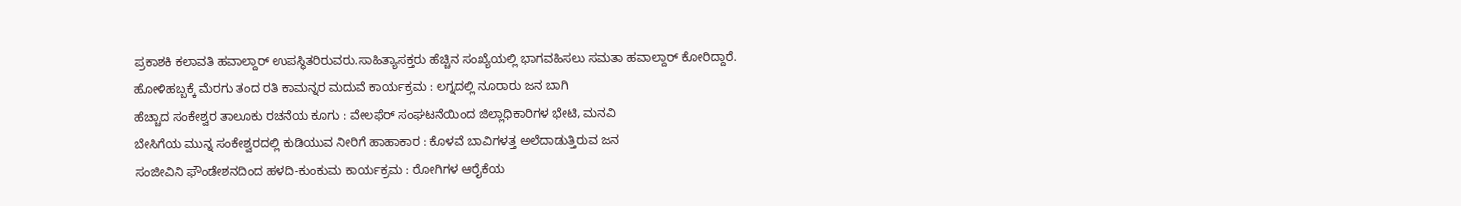ಪ್ರಕಾಶಕಿ ಕಲಾವತಿ ಹವಾಲ್ದಾರ್ ಉಪಸ್ಥಿತರಿರುವರು.ಸಾಹಿತ್ಯಾಸಕ್ತರು ಹೆಚ್ಚಿನ ಸಂಖ್ಯೆಯಲ್ಲಿ ಭಾಗವಹಿಸಲು ಸಮತಾ ಹವಾಲ್ದಾರ್ ಕೋರಿದ್ದಾರೆ.
ಹೋಳಿಹಬ್ಬಕ್ಕೆ ಮೆರಗು ತಂದ ರತಿ ಕಾಮನ್ನರ ಮದುವೆ ಕಾರ್ಯಕ್ರಮ : ಲಗ್ನದಲ್ಲಿ ನೂರಾರು ಜನ ಬಾಗಿ
ಹೆಚ್ಚಾದ ಸಂಕೇಶ್ವರ ತಾಲೂಕು ರಚನೆಯ ಕೂಗು : ವೇಲಫೆರ್ ಸಂಘಟನೆಯಿಂದ ಜಿಲ್ಲಾಧಿಕಾರಿಗಳ ಭೇಟಿ, ಮನವಿ
ಬೇಸಿಗೆಯ ಮುನ್ನ ಸಂಕೇಶ್ವರದಲ್ಲಿ ಕುಡಿಯುವ ನೀರಿಗೆ ಹಾಹಾಕಾರ : ಕೊಳವೆ ಬಾವಿಗಳತ್ತ ಅಲೆದಾಡುತ್ತಿರುವ ಜನ
ಸಂಜೀವಿನಿ ಫೌಂಡೇಶನದಿಂದ ಹಳದಿ-ಕುಂಕುಮ ಕಾರ್ಯಕ್ರಮ : ರೋಗಿಗಳ ಆರೈಕೆಯ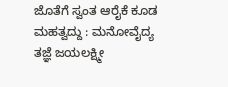ಜೊತೆಗೆ ಸ್ವಂತ ಆರೈಕೆ ಕೂಡ ಮಹತ್ವದ್ದು : ಮನೋವೈದ್ಯ ತಜ್ಞೆ ಜಯಲಕ್ಷ್ಮೀ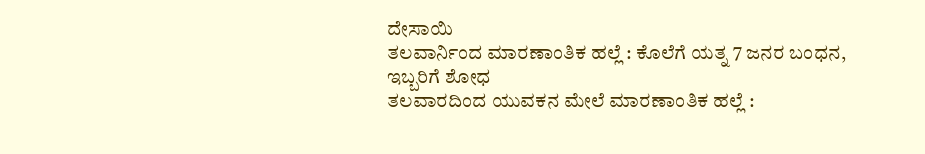ದೇಸಾಯಿ
ತಲವಾರ್ನಿಂದ ಮಾರಣಾಂತಿಕ ಹಲ್ಲೆ : ಕೊಲೆಗೆ ಯತ್ನ 7 ಜನರ ಬಂಧನ, ಇಬ್ಬರಿಗೆ ಶೋಧ
ತಲವಾರದಿಂದ ಯುವಕನ ಮೇಲೆ ಮಾರಣಾಂತಿಕ ಹಲ್ಲೆ :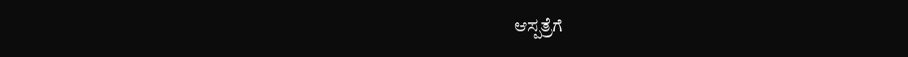ಆಸ್ಪತ್ರೆಗೆ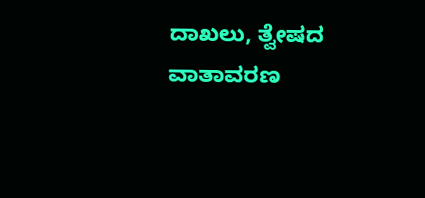ದಾಖಲು, ತ್ವೇಷದ ವಾತಾವರಣ